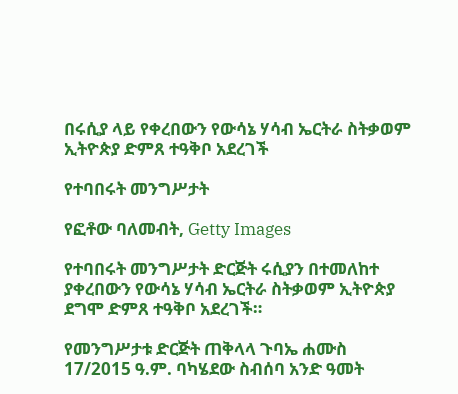በሩሲያ ላይ የቀረበውን የውሳኔ ሃሳብ ኤርትራ ስትቃወም ኢትዮጵያ ድምጸ ተዓቅቦ አደረገች

የተባበሩት መንግሥታት

የፎቶው ባለመብት, Getty Images

የተባበሩት መንግሥታት ድርጅት ሩሲያን በተመለከተ ያቀረበውን የውሳኔ ሃሳብ ኤርትራ ስትቃወም ኢትዮጵያ ደግሞ ድምጸ ተዓቅቦ አደረገች።

የመንግሥታቱ ድርጅት ጠቅላላ ጉባኤ ሐሙስ 17/2015 ዓ.ም. ባካሄደው ስብሰባ አንድ ዓመት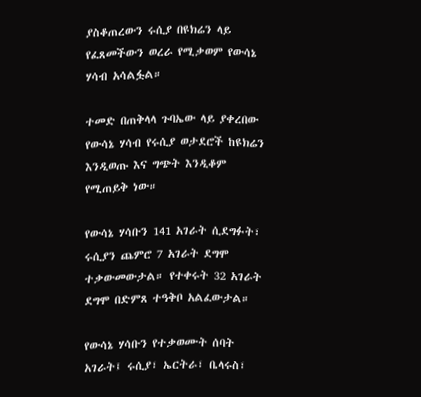ያስቆጠረውን ሩሲያ በዩክሬን ላይ የፈጸመችውን ወረራ የሚቃወም የውሳኔ ሃሳብ አሳልፏል።

ተመድ በጠቅላላ ጉባኤው ላይ ያቀረበው የውሳኔ ሃሳብ የሩሲያ ወታደሮች ከዩክሬን እንዲወጡ እና ግጭት እንዲቆም የሚጠይቅ ነው።

የውሳኔ ሃሳቡን 141 አገራት ሲደግፉት፣ ሩሲያን ጨምሮ 7 አገራት ደግሞ ተቃውመውታል። የተቀሩት 32 አገራት ደግሞ በድምጸ ተዓቅቦ አልፈውታል።

የውሳኔ ሃሳቡን የተቃወሙት ሰባት አገራት፤ ሩሲያ፣ ኤርትራ፣ ቤላሩስ፣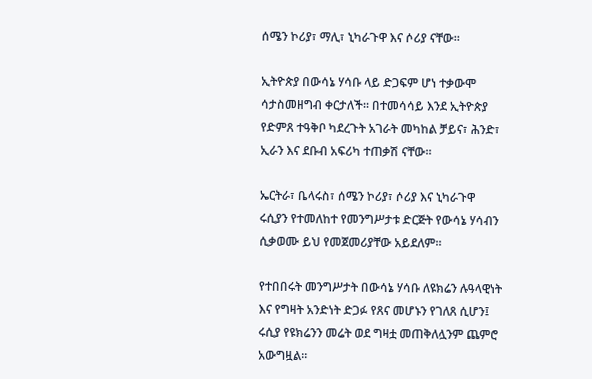ሰሜን ኮሪያ፣ ማሊ፣ ኒካራጉዋ እና ሶሪያ ናቸው።

ኢትዮጵያ በውሳኔ ሃሳቡ ላይ ድጋፍም ሆነ ተቃውሞ ሳታስመዘግብ ቀርታለች። በተመሳሳይ እንደ ኢትዮጵያ የድምጸ ተዓቅቦ ካደረጉት አገራት መካከል ቻይና፣ ሕንድ፣ ኢራን እና ደቡብ አፍሪካ ተጠቃሽ ናቸው።

ኤርትራ፣ ቤላሩስ፣ ሰሜን ኮሪያ፣ ሶሪያ እና ኒካራጉዋ ሩሲያን የተመለከተ የመንግሥታቱ ድርጅት የውሳኔ ሃሳብን ሲቃወሙ ይህ የመጀመሪያቸው አይደለም።

የተበበሩት መንግሥታት በውሳኔ ሃሳቡ ለዩክሬን ሉዓላዊነት እና የግዛት አንድነት ድጋፉ የጸና መሆኑን የገለጸ ሲሆን፤ ሩሲያ የዩክሬንን መሬት ወደ ግዛቷ መጠቅለሏንም ጨምሮ አውግዟል።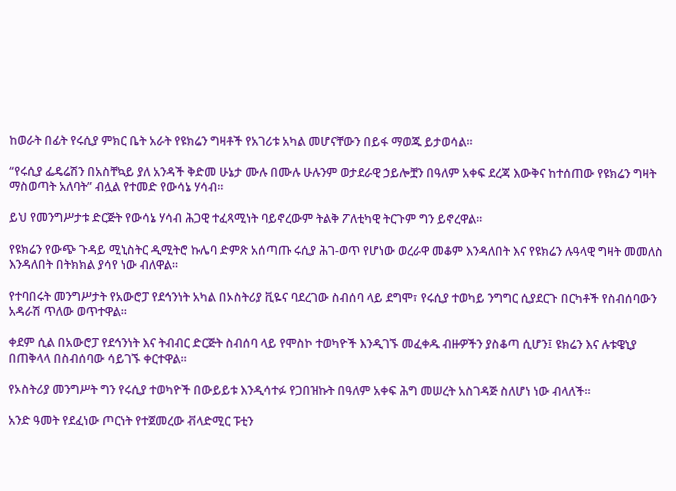ከወራት በፊት የሩሲያ ምክር ቤት አራት የዩክሬን ግዛቶች የአገሪቱ አካል መሆናቸውን በይፋ ማወጁ ይታወሳል።

“የሩሲያ ፌዴሬሽን በአስቸኳይ ያለ አንዳች ቅድመ ሁኔታ ሙሉ በሙሉ ሁሉንም ወታደራዊ ኃይሎቿን በዓለም አቀፍ ደረጃ እውቅና ከተሰጠው የዩክሬን ግዛት ማስወጣት አለባት” ብሏል የተመድ የውሳኔ ሃሳብ።

ይህ የመንግሥታቱ ድርጅት የውሳኔ ሃሳብ ሕጋዊ ተፈጻሚነት ባይኖረውም ትልቅ ፖለቲካዊ ትርጉም ግን ይኖረዋል።

የዩክሬን የውጭ ጉዳይ ሚኒስትር ዲሚትሮ ኩሌባ ድምጽ አሰጣጡ ሩሲያ ሕገ-ወጥ የሆነው ወረራዋ መቆም እንዳለበት እና የዩክሬን ሉዓላዊ ግዛት መመለስ እንዳለበት በትክክል ያሳየ ነው ብለዋል።

የተባበሩት መንግሥታት የአውሮፓ የደኅንነት አካል በኦስትሪያ ቪዬና ባደረገው ስብሰባ ላይ ደግሞ፣ የሩሲያ ተወካይ ንግግር ሲያደርጉ በርካቶች የስብሰባውን አዳራሽ ጥለው ወጥተዋል።

ቀደም ሲል በአውሮፓ የደኅንነት እና ትብብር ድርጅት ስብሰባ ላይ የሞስኮ ተወካዮች እንዲገኙ መፈቀዱ ብዙዎችን ያስቆጣ ሲሆን፤ ዩክሬን እና ሉቱዌኒያ በጠቅላላ በስብሰባው ሳይገኙ ቀርተዋል።

የኦስትሪያ መንግሥት ግን የሩሲያ ተወካዮች በውይይቱ እንዲሳተፉ የጋበዝኩት በዓለም አቀፍ ሕግ መሠረት አስገዳጅ ስለሆነ ነው ብላለች።

አንድ ዓመት የደፈነው ጦርነት የተጀመረው ቭላድሚር ፑቲን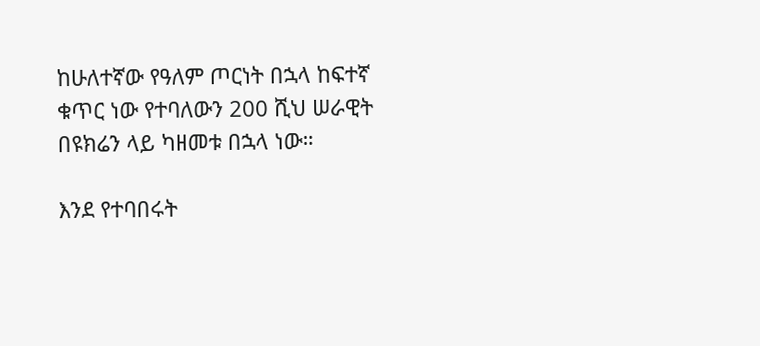ከሁለተኛው የዓለም ጦርነት በኋላ ከፍተኛ ቁጥር ነው የተባለውን 200 ሺህ ሠራዊት በዩክሬን ላይ ካዘመቱ በኋላ ነው።

እንደ የተባበሩት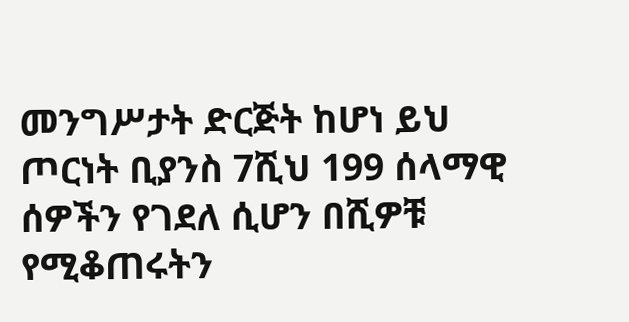መንግሥታት ድርጅት ከሆነ ይህ ጦርነት ቢያንስ 7ሺህ 199 ሰላማዊ ሰዎችን የገደለ ሲሆን በሺዎቹ የሚቆጠሩትን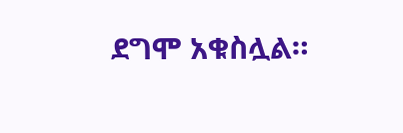ደግሞ አቁስሏል።